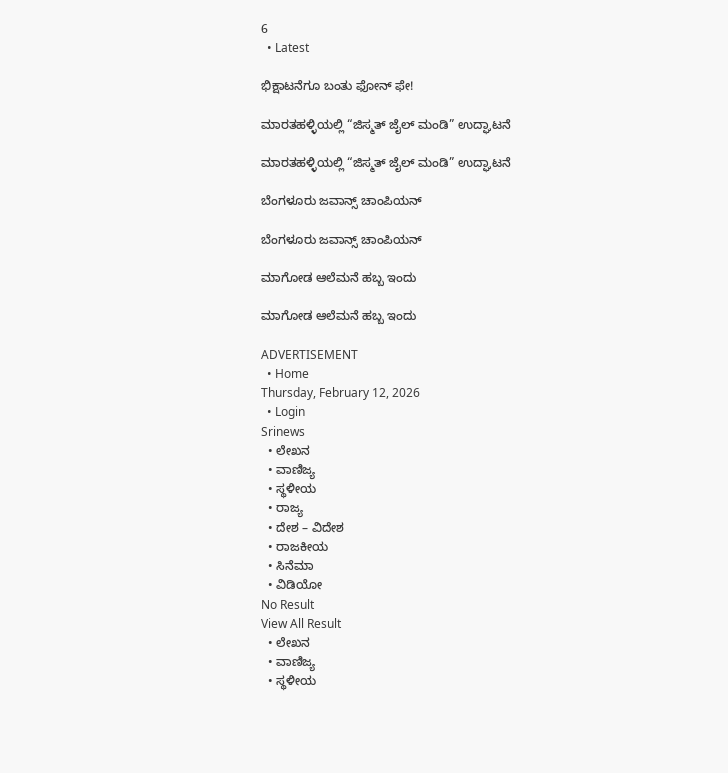6
  • Latest

ಭಿಕ್ಷಾಟನೆಗೂ ಬಂತು ಫೋನ್ ಫೇ!

ಮಾರತಹಳ್ಳಿಯಲ್ಲಿ “ಜಿಸ್ಮತ್ ಜೈಲ್ ಮಂಡಿ” ಉದ್ಘಾಟನೆ

ಮಾರತಹಳ್ಳಿಯಲ್ಲಿ “ಜಿಸ್ಮತ್ ಜೈಲ್ ಮಂಡಿ” ಉದ್ಘಾಟನೆ

ಬೆಂಗಳೂರು ಜವಾನ್ಸ್ ಚಾಂಪಿಯನ್

ಬೆಂಗಳೂರು ಜವಾನ್ಸ್ ಚಾಂಪಿಯನ್

ಮಾಗೋಡ ಆಲೆಮನೆ ಹಬ್ಬ ಇಂದು

ಮಾಗೋಡ ಆಲೆಮನೆ ಹಬ್ಬ ಇಂದು

ADVERTISEMENT
  • Home
Thursday, February 12, 2026
  • Login
Srinews
  • ಲೇಖನ
  • ವಾಣಿಜ್ಯ
  • ಸ್ಥಳೀಯ
  • ರಾಜ್ಯ
  • ದೇಶ – ವಿದೇಶ
  • ರಾಜಕೀಯ
  • ಸಿನೆಮಾ
  • ವಿಡಿಯೋ
No Result
View All Result
  • ಲೇಖನ
  • ವಾಣಿಜ್ಯ
  • ಸ್ಥಳೀಯ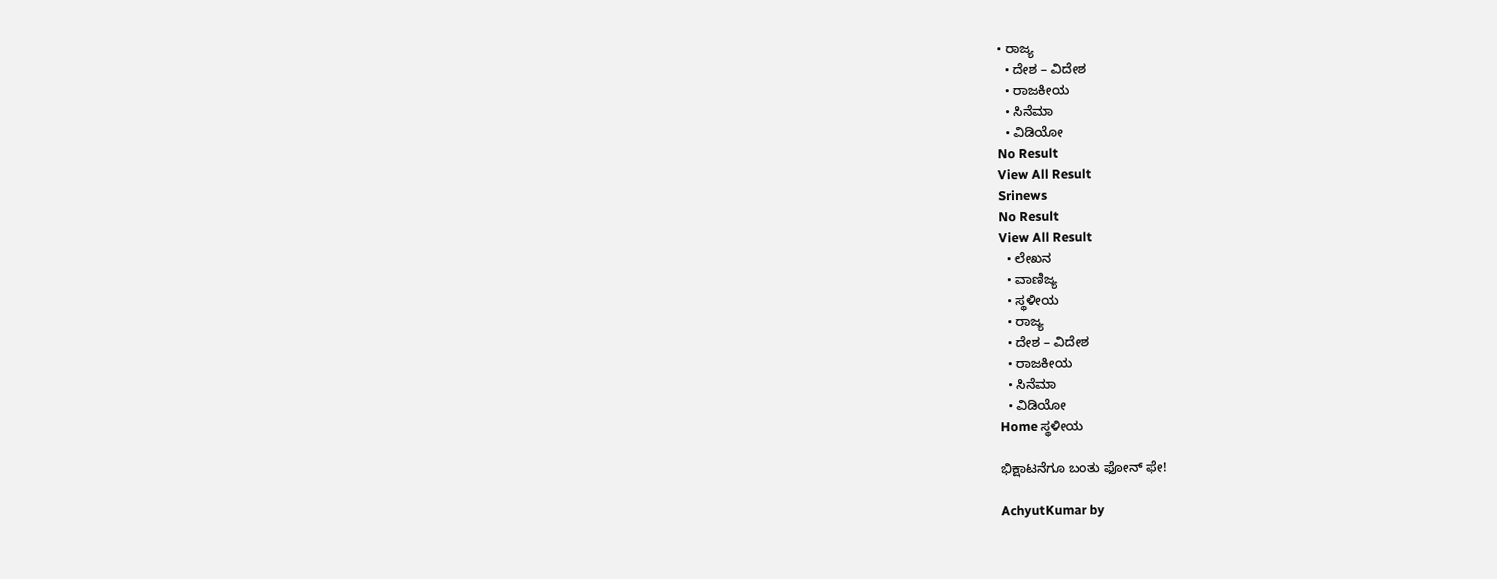• ರಾಜ್ಯ
  • ದೇಶ – ವಿದೇಶ
  • ರಾಜಕೀಯ
  • ಸಿನೆಮಾ
  • ವಿಡಿಯೋ
No Result
View All Result
Srinews
No Result
View All Result
  • ಲೇಖನ
  • ವಾಣಿಜ್ಯ
  • ಸ್ಥಳೀಯ
  • ರಾಜ್ಯ
  • ದೇಶ – ವಿದೇಶ
  • ರಾಜಕೀಯ
  • ಸಿನೆಮಾ
  • ವಿಡಿಯೋ
Home ಸ್ಥಳೀಯ

ಭಿಕ್ಷಾಟನೆಗೂ ಬಂತು ಫೋನ್ ಫೇ!

AchyutKumar by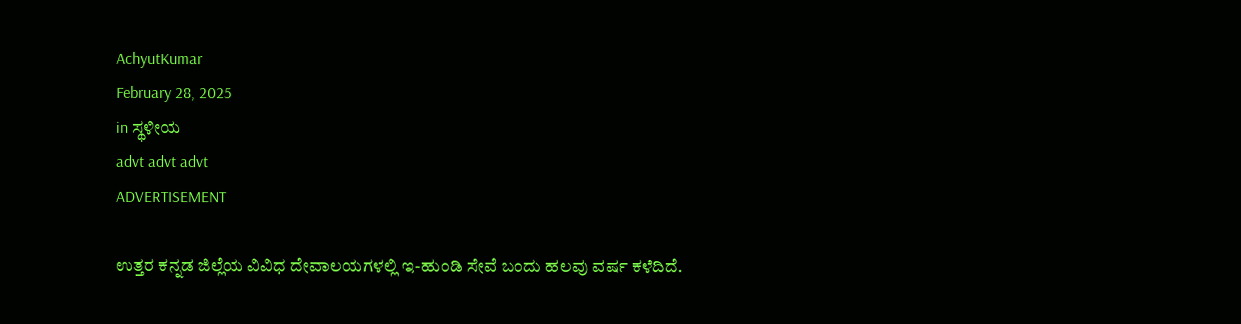AchyutKumar
February 28, 2025
in ಸ್ಥಳೀಯ
advt advt advt
ADVERTISEMENT

ಉತ್ತರ ಕನ್ನಡ ಜಿಲ್ಲೆಯ ವಿವಿಧ ದೇವಾಲಯಗಳಲ್ಲಿ ಇ-ಹುಂಡಿ ಸೇವೆ ಬಂದು ಹಲವು ವರ್ಷ ಕಳೆದಿದೆ.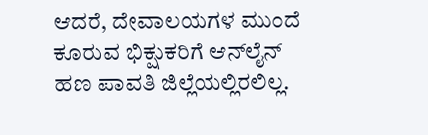ಆದರೆ, ದೇವಾಲಯಗಳ ಮುಂದೆ ಕೂರುವ ಭಿಕ್ಷುಕರಿಗೆ ಆನ್‌ಲೈನ್ ಹಣ ಪಾವತಿ ಜಿಲ್ಲೆಯಲ್ಲಿರಲಿಲ್ಲ.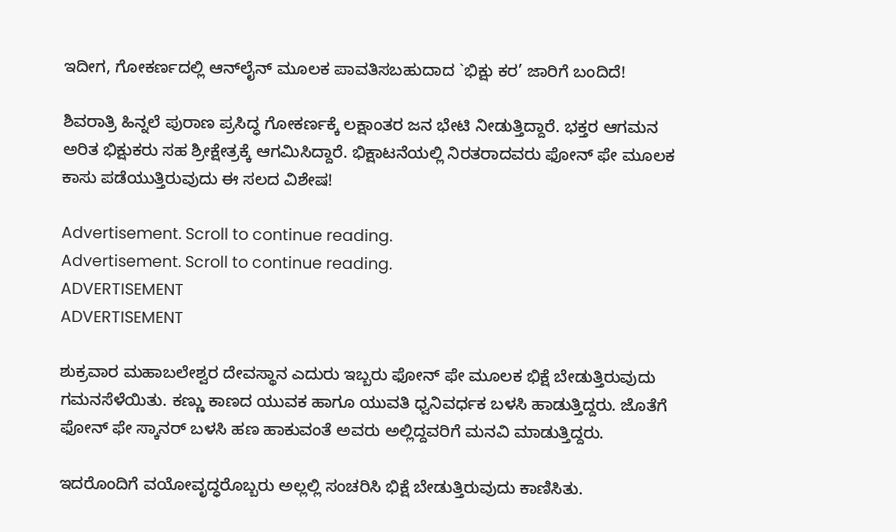ಇದೀಗ, ಗೋಕರ್ಣದಲ್ಲಿ ಆನ್‌ಲೈನ್ ಮೂಲಕ ಪಾವತಿಸಬಹುದಾದ `ಭಿಕ್ಷು ಕರ’ ಜಾರಿಗೆ ಬಂದಿದೆ!

ಶಿವರಾತ್ರಿ ಹಿನ್ನಲೆ ಪುರಾಣ ಪ್ರಸಿದ್ಧ ಗೋಕರ್ಣಕ್ಕೆ ಲಕ್ಷಾಂತರ ಜನ ಭೇಟಿ ನೀಡುತ್ತಿದ್ದಾರೆ. ಭಕ್ತರ ಆಗಮನ ಅರಿತ ಭಿಕ್ಷುಕರು ಸಹ ಶ್ರೀಕ್ಷೇತ್ರಕ್ಕೆ ಆಗಮಿಸಿದ್ದಾರೆ. ಭಿಕ್ಷಾಟನೆಯಲ್ಲಿ ನಿರತರಾದವರು ಫೋನ್ ಫೇ ಮೂಲಕ ಕಾಸು ಪಡೆಯುತ್ತಿರುವುದು ಈ ಸಲದ ವಿಶೇಷ!

Advertisement. Scroll to continue reading.
Advertisement. Scroll to continue reading.
ADVERTISEMENT
ADVERTISEMENT

ಶುಕ್ರವಾರ ಮಹಾಬಲೇಶ್ವರ ದೇವಸ್ಥಾನ ಎದುರು ಇಬ್ಬರು ಫೋನ್ ಫೇ ಮೂಲಕ ಭಿಕ್ಷೆ ಬೇಡುತ್ತಿರುವುದು ಗಮನಸೆಳೆಯಿತು. ಕಣ್ಣು ಕಾಣದ ಯುವಕ ಹಾಗೂ ಯುವತಿ ಧ್ವನಿವರ್ಧಕ ಬಳಸಿ ಹಾಡುತ್ತಿದ್ದರು. ಜೊತೆಗೆ ಫೋನ್ ಫೇ ಸ್ಕಾನರ್ ಬಳಸಿ ಹಣ ಹಾಕುವಂತೆ ಅವರು ಅಲ್ಲಿದ್ದವರಿಗೆ ಮನವಿ ಮಾಡುತ್ತಿದ್ದರು.

ಇದರೊಂದಿಗೆ ವಯೋವೃದ್ಧರೊಬ್ಬರು ಅಲ್ಲಲ್ಲಿ ಸಂಚರಿಸಿ ಭಿಕ್ಷೆ ಬೇಡುತ್ತಿರುವುದು ಕಾಣಿಸಿತು.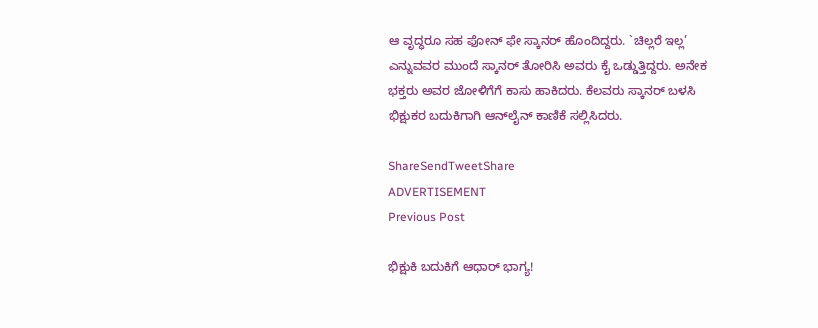ಆ ವೃದ್ಧರೂ ಸಹ ಫೋನ್ ಫೇ ಸ್ಕಾನರ್ ಹೊಂದಿದ್ದರು. `ಚಿಲ್ಲರೆ ಇಲ್ಲ’ ಎನ್ನುವವರ ಮುಂದೆ ಸ್ಕಾನರ್ ತೋರಿಸಿ ಅವರು ಕೈ ಒಡ್ಡುತ್ತಿದ್ದರು. ಅನೇಕ ಭಕ್ತರು ಅವರ ಜೋಳಿಗೆಗೆ ಕಾಸು ಹಾಕಿದರು. ಕೆಲವರು ಸ್ಕಾನರ್ ಬಳಸಿ ಭಿಕ್ಷುಕರ ಬದುಕಿಗಾಗಿ ಆನ್‌ಲೈನ್ ಕಾಣಿಕೆ ಸಲ್ಲಿಸಿದರು.

ShareSendTweetShare
ADVERTISEMENT
Previous Post

ಭಿಕ್ಷುಕಿ ಬದುಕಿಗೆ ಆಧಾರ್ ಭಾಗ್ಯ!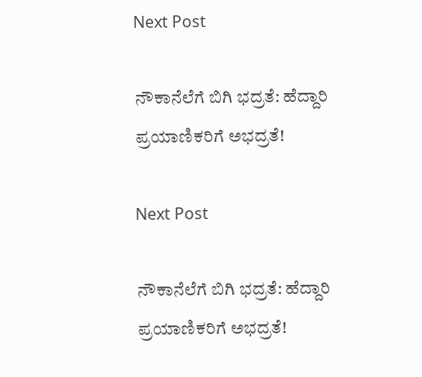Next Post

ನೌಕಾನೆಲೆಗೆ ಬಿಗಿ ಭದ್ರತೆ: ಹೆದ್ದಾರಿ ಪ್ರಯಾಣಿಕರಿಗೆ ಅಭದ್ರತೆ!

Next Post

ನೌಕಾನೆಲೆಗೆ ಬಿಗಿ ಭದ್ರತೆ: ಹೆದ್ದಾರಿ ಪ್ರಯಾಣಿಕರಿಗೆ ಅಭದ್ರತೆ!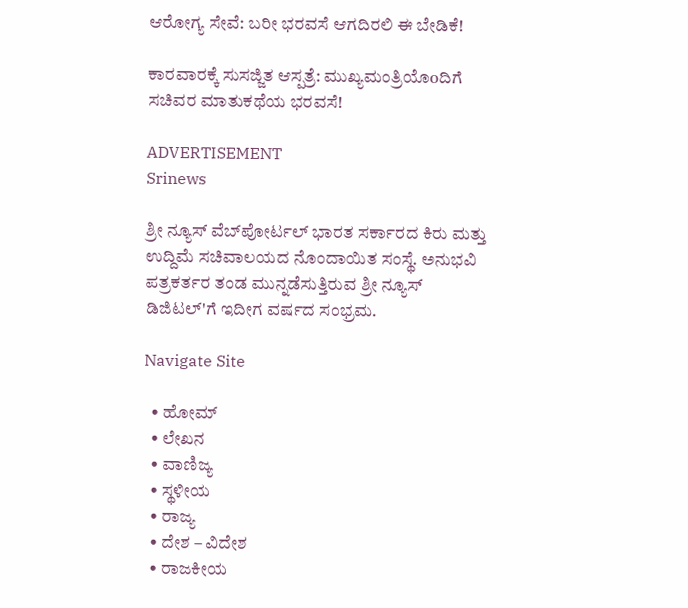ಆರೋಗ್ಯ ಸೇವೆ: ಬರೀ ಭರವಸೆ ಆಗದಿರಲಿ ಈ ಬೇಡಿಕೆ!

ಕಾರವಾರಕ್ಕೆ ಸುಸಜ್ಜಿತ ಆಸ್ಪತ್ರೆ: ಮುಖ್ಯಮಂತ್ರಿಯೊoದಿಗೆ ಸಚಿವರ ಮಾತುಕಥೆಯ ಭರವಸೆ!

ADVERTISEMENT
Srinews

ಶ್ರೀ ನ್ಯೂಸ್ ವೆಬ್‌ಪೋರ್ಟಲ್ ಭಾರತ ಸರ್ಕಾರದ ಕಿರು ಮತ್ತು ಉದ್ದಿಮೆ ಸಚಿವಾಲಯದ ನೊಂದಾಯಿತ ಸಂಸ್ಥೆ. ಅನುಭವಿ ಪತ್ರಕರ್ತರ ತಂಡ ಮುನ್ನಡೆಸುತ್ತಿರುವ ಶ್ರೀ ನ್ಯೂಸ್ ಡಿಜಿಟಲ್'ಗೆ ಇದೀಗ ವರ್ಷದ ಸಂಭ್ರಮ.

Navigate Site

  • ಹೋಮ್
  • ಲೇಖನ
  • ವಾಣಿಜ್ಯ
  • ಸ್ಥಳೀಯ
  • ರಾಜ್ಯ
  • ದೇಶ – ವಿದೇಶ
  • ರಾಜಕೀಯ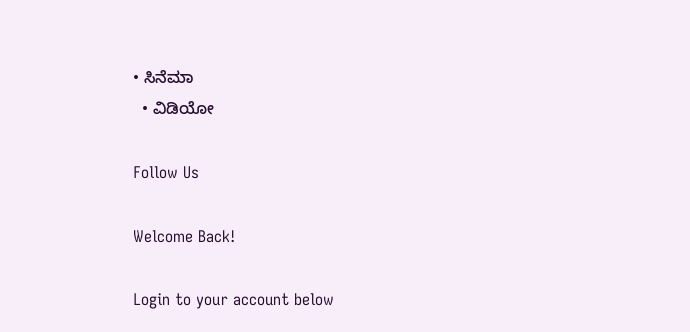• ಸಿನೆಮಾ
  • ವಿಡಿಯೋ

Follow Us

Welcome Back!

Login to your account below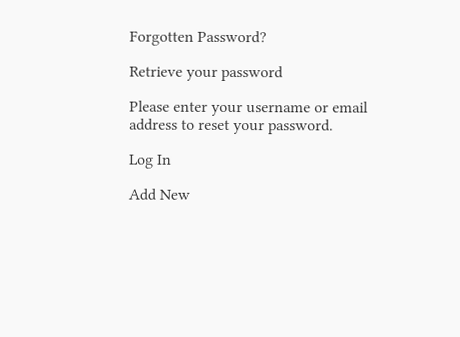Forgotten Password?

Retrieve your password

Please enter your username or email address to reset your password.

Log In

Add New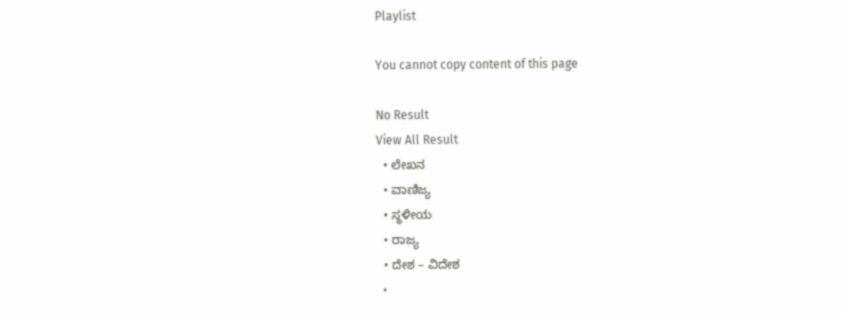Playlist

You cannot copy content of this page

No Result
View All Result
  • ಲೇಖನ
  • ವಾಣಿಜ್ಯ
  • ಸ್ಥಳೀಯ
  • ರಾಜ್ಯ
  • ದೇಶ – ವಿದೇಶ
  •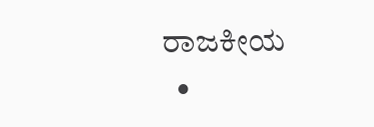ರಾಜಕೀಯ
  •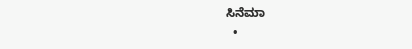ಸಿನೆಮಾ
  •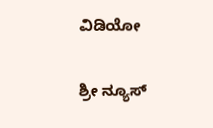ವಿಡಿಯೋ

ಶ್ರೀ ನ್ಯೂಸ್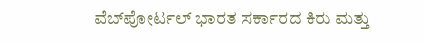ವೆಬ್‌ಪೋರ್ಟಲ್ ಭಾರತ ಸರ್ಕಾರದ ಕಿರು ಮತ್ತು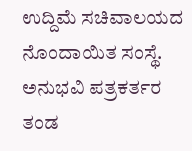ಉದ್ದಿಮೆ ಸಚಿವಾಲಯದ ನೊಂದಾಯಿತ ಸಂಸ್ಥೆ. ಅನುಭವಿ ಪತ್ರಕರ್ತರ ತಂಡ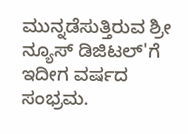ಮುನ್ನಡೆಸುತ್ತಿರುವ ಶ್ರೀ ನ್ಯೂಸ್ ಡಿಜಿಟಲ್'ಗೆ ಇದೀಗ ವರ್ಷದ ಸಂಭ್ರಮ.